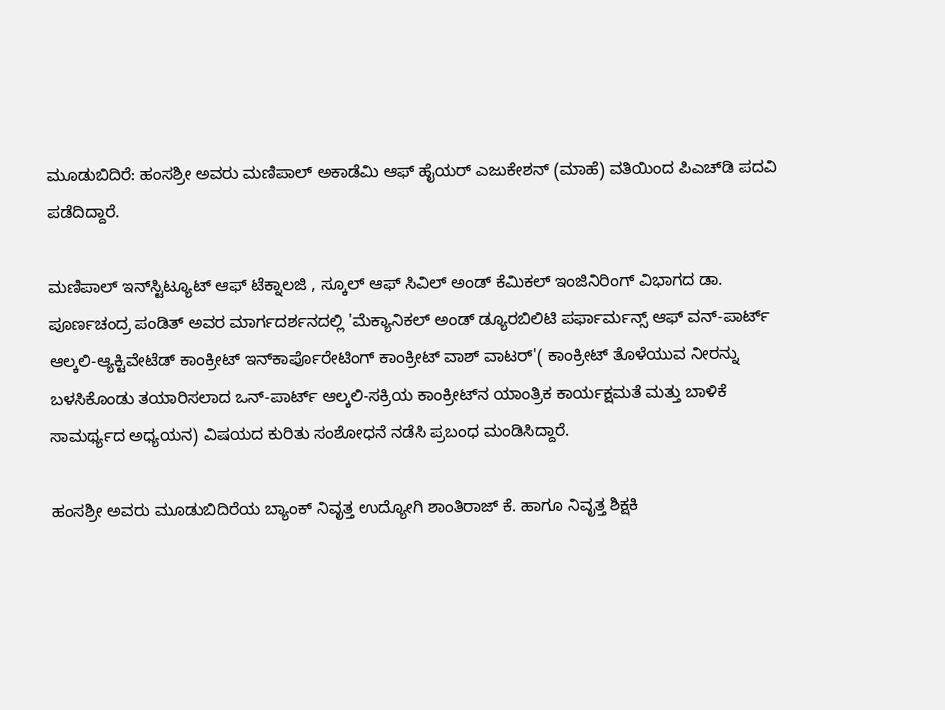ಮೂಡುಬಿದಿರೆ: ಹಂಸಶ್ರೀ ಅವರು ಮಣಿಪಾಲ್ ಅಕಾಡೆಮಿ ಆಫ್ ಹೈಯರ್ ಎಜುಕೇಶನ್ (ಮಾಹೆ) ವತಿಯಿಂದ ಪಿಎಚ್‌ಡಿ ಪದವಿ ಪಡೆದಿದ್ದಾರೆ.

ಮಣಿಪಾಲ್ ಇನ್‌ಸ್ಟಿಟ್ಯೂಟ್ ಆಫ್ ಟೆಕ್ನಾಲಜಿ , ಸ್ಕೂಲ್ ಆಫ್ ಸಿವಿಲ್ ಅಂಡ್ ಕೆಮಿಕಲ್ ಇಂಜಿನಿರಿಂಗ್ ವಿಭಾಗದ ಡಾ. ಪೂರ್ಣಚಂದ್ರ ಪಂಡಿತ್ ಅವರ ಮಾರ್ಗದರ್ಶನದಲ್ಲಿ 'ಮೆಕ್ಯಾನಿಕಲ್ ಅಂಡ್ ಡ್ಯೂರಬಿಲಿಟಿ ಪರ್ಫಾರ್ಮನ್ಸ್ ಆಫ್ ವನ್-ಪಾರ್ಟ್ ಆಲ್ಕಲಿ-ಆ್ಯಕ್ಟಿವೇಟೆಡ್ ಕಾಂಕ್ರೀಟ್ ಇನ್‌ಕಾರ್ಪೊರೇಟಿಂಗ್ ಕಾಂಕ್ರೀಟ್ ವಾಶ್ ವಾಟರ್'( ಕಾಂಕ್ರೀಟ್ ತೊಳೆಯುವ ನೀರನ್ನು ಬಳಸಿಕೊಂಡು ತಯಾರಿಸಲಾದ ಒನ್-ಪಾರ್ಟ್ ಆಲ್ಕಲಿ-ಸಕ್ರಿಯ ಕಾಂಕ್ರೀಟ್‌ನ ಯಾಂತ್ರಿಕ ಕಾರ್ಯಕ್ಷಮತೆ ಮತ್ತು ಬಾಳಿಕೆ ಸಾಮರ್ಥ್ಯದ ಅಧ್ಯಯನ) ವಿಷಯದ ಕುರಿತು ಸಂಶೋಧನೆ ನಡೆಸಿ ಪ್ರಬಂಧ ಮಂಡಿಸಿದ್ದಾರೆ.

ಹಂಸಶ್ರೀ ಅವರು ಮೂಡುಬಿದಿರೆಯ ಬ್ಯಾಂಕ್ ನಿವೃತ್ತ ಉದ್ಯೋಗಿ ಶಾಂತಿರಾಜ್ ಕೆ. ಹಾಗೂ ನಿವೃತ್ತ ಶಿಕ್ಷಕಿ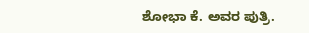ಶೋಭಾ ಕೆ. ಅವರ ಪುತ್ರಿ.